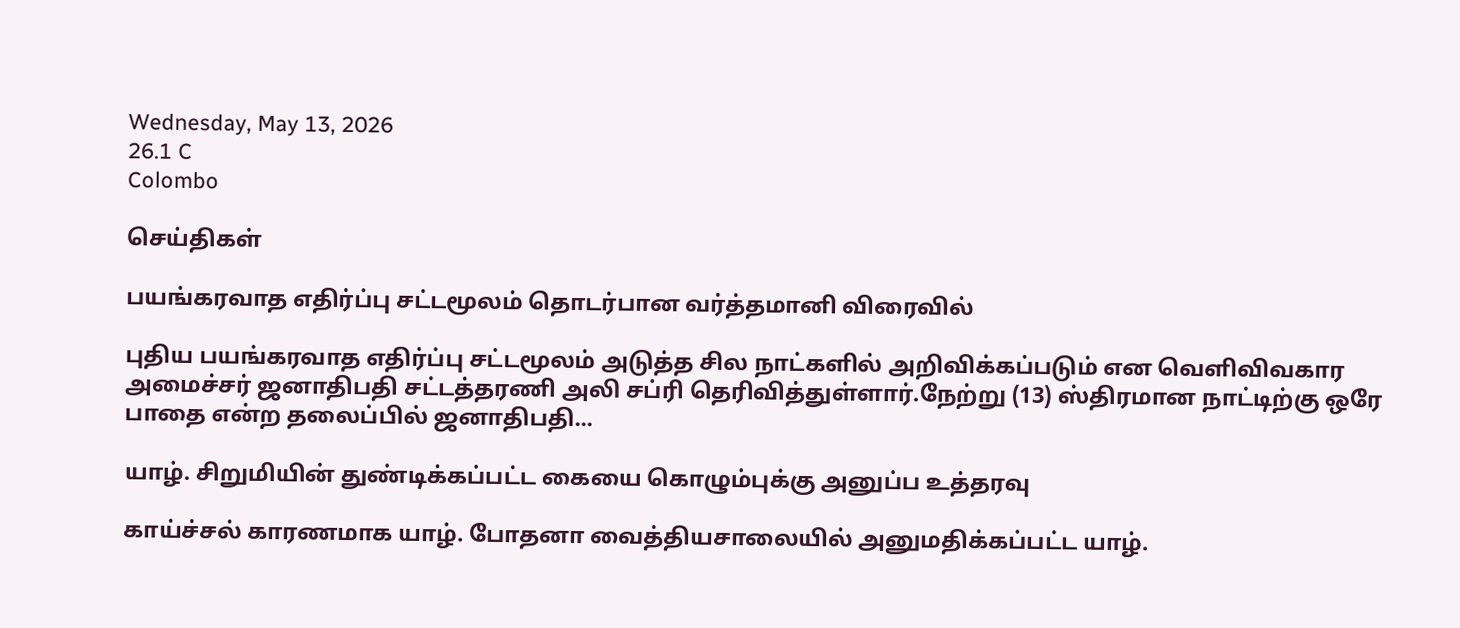Wednesday, May 13, 2026
26.1 C
Colombo

செய்திகள்

பயங்கரவாத எதிர்ப்பு சட்டமூலம் தொடர்பான வர்த்தமானி விரைவில்

புதிய பயங்கரவாத எதிர்ப்பு சட்டமூலம் அடுத்த சில நாட்களில் அறிவிக்கப்படும் என வெளிவிவகார அமைச்சர் ஜனாதிபதி சட்டத்தரணி அலி சப்ரி தெரிவித்துள்ளார்.நேற்று (13) ஸ்திரமான நாட்டிற்கு ஒரே பாதை என்ற தலைப்பில் ஜனாதிபதி...

யாழ். சிறுமியின் துண்டிக்கப்பட்ட கையை கொழும்புக்கு அனுப்ப உத்தரவு

காய்ச்சல் காரணமாக யாழ். போதனா வைத்தியசாலையில் அனுமதிக்கப்பட்ட யாழ்.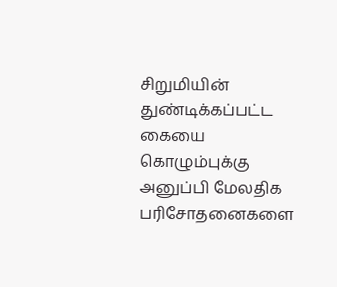சிறுமியின் துண்டிக்கப்பட்ட கையை கொழும்புக்கு அனுப்பி மேலதிக பரிசோதனைகளை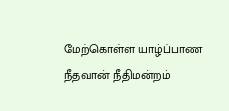மேற்கொள்ள யாழ்ப்பாண நீதவான் நீதிமன்றம்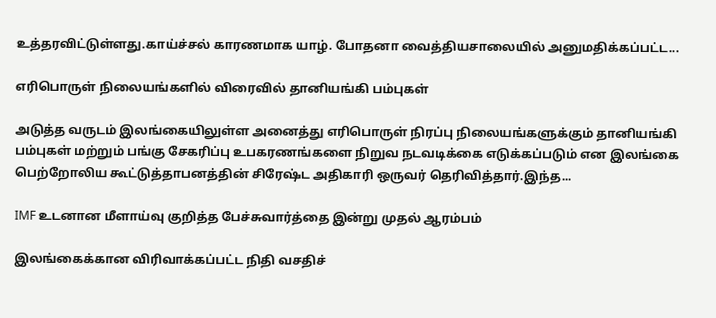உத்தரவிட்டுள்ளது.காய்ச்சல் காரணமாக யாழ். போதனா வைத்தியசாலையில் அனுமதிக்கப்பட்ட...

எரிபொருள் நிலையங்களில் விரைவில் தானியங்கி பம்புகள்

அடுத்த வருடம் இலங்கையிலுள்ள அனைத்து எரிபொருள் நிரப்பு நிலையங்களுக்கும் தானியங்கி பம்புகள் மற்றும் பங்கு சேகரிப்பு உபகரணங்களை நிறுவ நடவடிக்கை எடுக்கப்படும் என இலங்கை பெற்றோலிய கூட்டுத்தாபனத்தின் சிரேஷ்ட அதிகாரி ஒருவர் தெரிவித்தார்.இந்த...

IMF உடனான மீளாய்வு குறித்த பேச்சுவார்த்தை இன்று முதல் ஆரம்பம்

இலங்கைக்கான விரிவாக்கப்பட்ட நிதி வசதிச்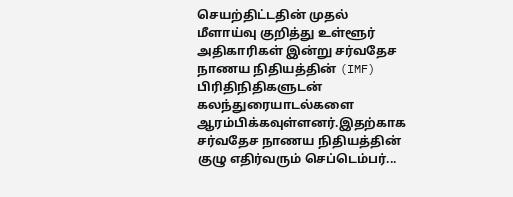செயற்திட்டதின் முதல் மீளாய்வு குறித்து உள்ளூர் அதிகாரிகள் இன்று சர்வதேச நாணய நிதியத்தின் (IMF) பிரிதிநிதிகளுடன் கலந்துரையாடல்களை ஆரம்பிக்கவுள்ளனர்.இதற்காக சர்வதேச நாணய நிதியத்தின் குழு எதிர்வரும் செப்டெம்பர்...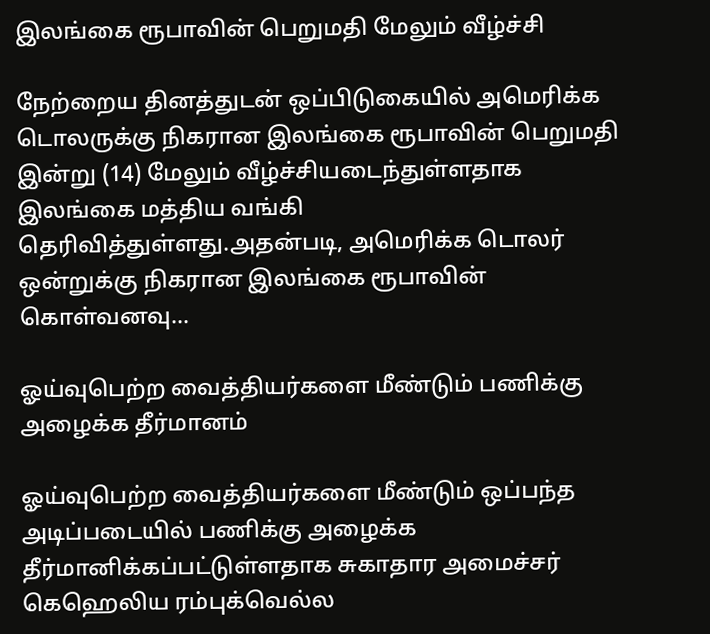இலங்கை ரூபாவின் பெறுமதி மேலும் வீழ்ச்சி

நேற்றைய தினத்துடன் ஒப்பிடுகையில் அமெரிக்க டொலருக்கு நிகரான இலங்கை ரூபாவின் பெறுமதி இன்று (14) மேலும் வீழ்ச்சியடைந்துள்ளதாக இலங்கை மத்திய வங்கி தெரிவித்துள்ளது.அதன்படி, அமெரிக்க டொலர் ஒன்றுக்கு நிகரான இலங்கை ரூபாவின் கொள்வனவு...

ஓய்வுபெற்ற வைத்தியர்களை மீண்டும் பணிக்கு அழைக்க தீர்மானம்

ஓய்வுபெற்ற வைத்தியர்களை மீண்டும் ஒப்பந்த அடிப்படையில் பணிக்கு அழைக்க தீர்மானிக்கப்பட்டுள்ளதாக சுகாதார அமைச்சர் கெஹெலிய ரம்புக்வெல்ல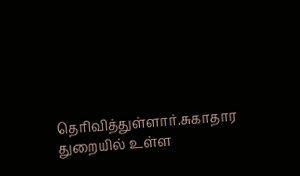தெரிவித்துள்ளார்.சுகாதார துறையில் உள்ள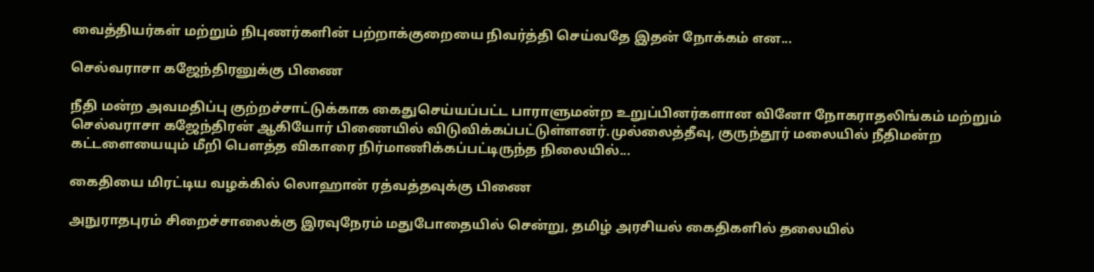வைத்தியர்கள் மற்றும் நிபுணர்களின் பற்றாக்குறையை நிவர்த்தி செய்வதே இதன் நோக்கம் என...

செல்வராசா கஜேந்திரனுக்கு பிணை

நீதி மன்ற அவமதிப்பு குற்றச்சாட்டுக்காக கைதுசெய்யப்பட்ட பாராளுமன்ற உறுப்பினர்களான வினோ நோகராதலிங்கம் மற்றும் செல்வராசா கஜேந்திரன் ஆகியோர் பிணையில் விடுவிக்கப்பட்டுள்ளனர்.முல்லைத்தீவு, குருந்தூர் மலையில் நீதிமன்ற கட்டளையையும் மீறி பௌத்த விகாரை நிர்மாணிக்கப்பட்டிருந்த நிலையில்...

கைதியை மிரட்டிய வழக்கில் லொஹான் ரத்வத்தவுக்கு பிணை

அநுராதபுரம் சிறைச்சாலைக்கு இரவுநேரம் மதுபோதையில் சென்று, தமிழ் அரசியல் கைதிகளில் தலையில்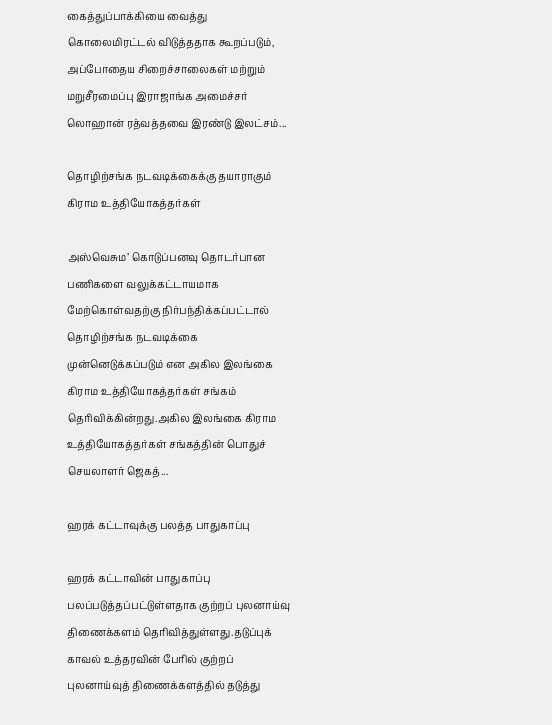கைத்துப்பாக்கியை வைத்து கொலைமிரட்டல் விடுத்ததாக கூறப்படும், அப்போதைய சிறைச்சாலைகள் மற்றும் மறுசீரமைப்பு இராஜாங்க அமைச்சர் லொஹான் ரத்வத்தவை இரண்டு இலட்சம்...

தொழிற்சங்க நடவடிக்கைக்கு தயாராகும் கிராம உத்தியோகத்தர்கள்

அஸ்வெசும’ கொடுப்பனவு தொடர்பான பணிகளை வலுக்கட்டாயமாக மேற்கொள்வதற்கு நிர்பந்திக்கப்பட்டால் தொழிற்சங்க நடவடிக்கை முன்னெடுக்கப்படும் என அகில இலங்கை கிராம உத்தியோகத்தர்கள் சங்கம் தெரிவிக்கின்றது.அகில இலங்கை கிராம உத்தியோகத்தர்கள் சங்கத்தின் பொதுச் செயலாளர் ஜெகத்...

ஹரக் கட்டாவுக்கு பலத்த பாதுகாப்பு

ஹரக் கட்டாவின் பாதுகாப்பு பலப்படுத்தப்பட்டுள்ளதாக குற்றப் புலனாய்வு திணைக்களம் தெரிவித்துள்ளது.தடுப்புக் காவல் உத்தரவின் பேரில் குற்றப் புலனாய்வுத் திணைக்களத்தில் தடுத்து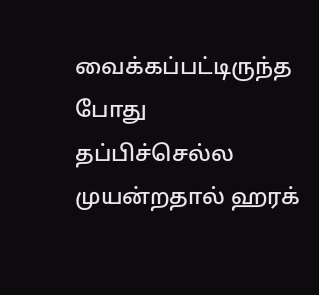வைக்கப்பட்டிருந்த போது தப்பிச்செல்ல முயன்றதால் ஹரக்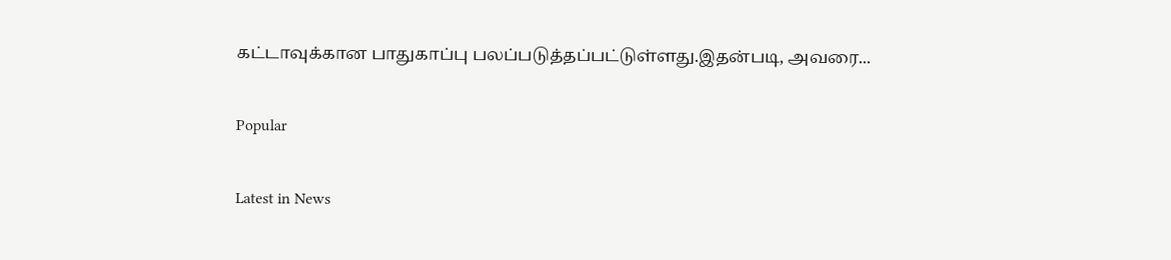கட்டாவுக்கான பாதுகாப்பு பலப்படுத்தப்பட்டுள்ளது.இதன்படி, அவரை...

Popular

Latest in News